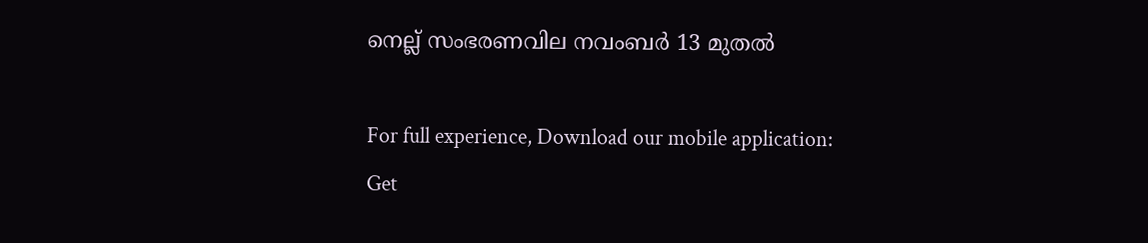നെല്ല് സംഭരണവില നവംബര്‍ 13 മുതല്‍

For full experience, Download our mobile application:
Get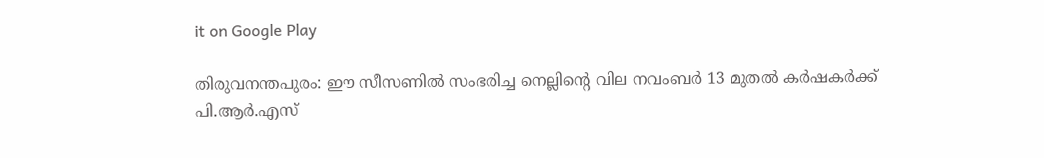it on Google Play

തിരുവനന്തപുരം: ഈ സീസണില്‍ സംഭരിച്ച നെല്ലിന്‍റെ വില നവംബര്‍ 13 മുതല്‍ കര്‍ഷകര്‍ക്ക് പി.ആര്‍.എസ്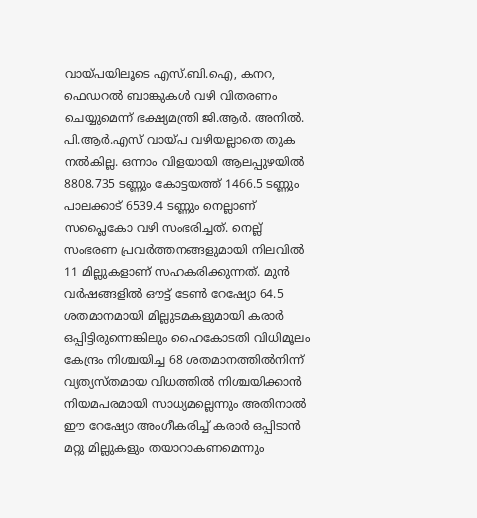വായ്പയിലൂടെ എസ്.ബി.ഐ, കനറ, ഫെഡറല്‍ ബാങ്കുകള്‍ വഴി വിതരണം ചെയ്യുമെന്ന് ഭക്ഷ്യമന്ത്രി ജി.ആര്‍. അനില്‍. പി.ആര്‍.എസ് വായ്പ വഴിയല്ലാതെ തുക നല്‍കില്ല. ഒന്നാം വിളയായി ആലപ്പുഴയില്‍ 8808.735 ടണ്ണും കോട്ടയത്ത് 1466.5 ടണ്ണും പാലക്കാട് 6539.4 ടണ്ണും നെല്ലാണ് സപ്ലൈകോ വഴി സംഭരിച്ചത്. നെല്ല് സംഭരണ പ്രവര്‍ത്തനങ്ങളുമായി നിലവില്‍ 11 മില്ലുകളാണ് സഹകരിക്കുന്നത്. മുൻ വ‍ര്‍ഷങ്ങളില്‍ ഔട്ട് ടേണ്‍ റേഷ്യോ 64.5 ശതമാനമായി മില്ലുടമകളുമായി കരാര്‍ ഒപ്പിട്ടിരുന്നെങ്കിലും ഹൈകോടതി വിധിമൂലം കേന്ദ്രം നിശ്ചയിച്ച 68 ശതമാനത്തില്‍നിന്ന് വ്യത്യസ്തമായ വിധത്തില്‍ നിശ്ചയിക്കാൻ നിയമപരമായി സാധ്യമല്ലെന്നും അതിനാല്‍ ഈ റേഷ്യോ അംഗീകരിച്ച്‌ കരാര്‍ ഒപ്പിടാൻ മറ്റു മില്ലുകളും തയാറാകണമെന്നും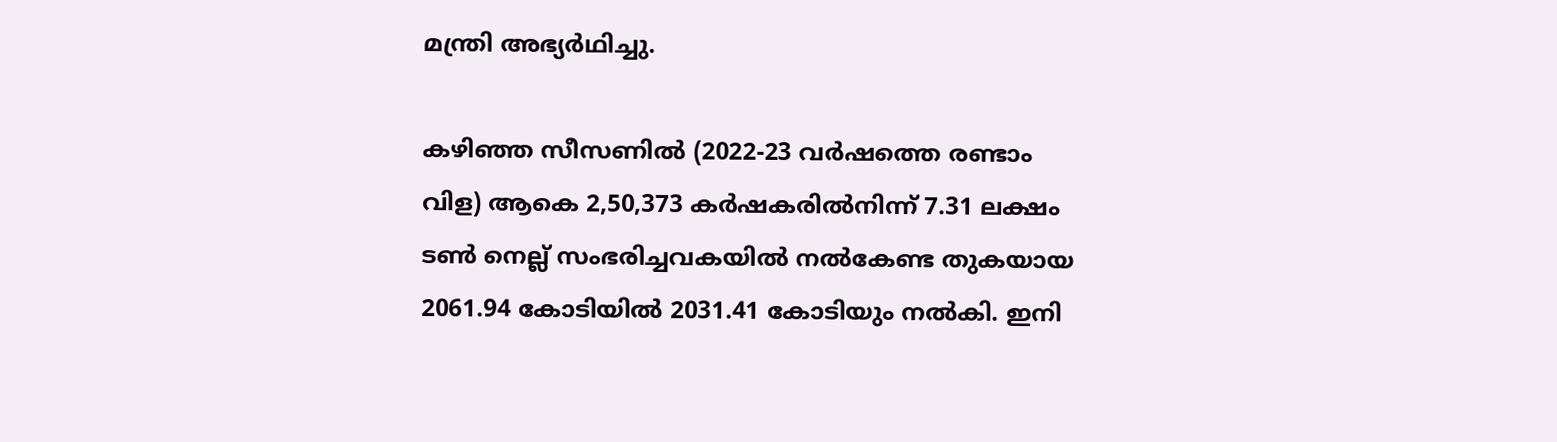മന്ത്രി അഭ്യര്‍ഥിച്ചു.

കഴിഞ്ഞ സീസണില്‍ (2022-23 വര്‍ഷത്തെ രണ്ടാം വിള) ആകെ 2,50,373 കര്‍ഷകരില്‍നിന്ന് 7.31 ലക്ഷം ടണ്‍ നെല്ല് സംഭരിച്ചവകയില്‍ നല്‍കേണ്ട തുകയായ 2061.94 കോടിയില്‍ 2031.41 കോടിയും നല്‍കി. ഇനി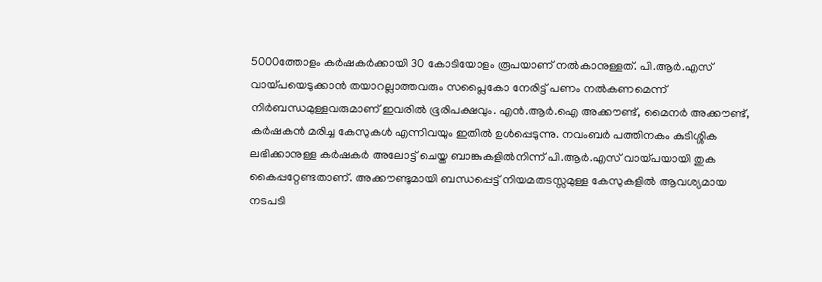5000ത്തോളം കര്‍ഷകര്‍ക്കായി 30 കോടിയോളം രൂപയാണ് നല്‍കാനുള്ളത്. പി.ആര്‍.എസ് വായ്പയെടുക്കാൻ തയാറല്ലാത്തവരും സപ്ലൈകോ നേരിട്ട് പണം നല്‍കണമെന്ന് നിര്‍ബന്ധമുള്ളവരുമാണ് ഇവരില്‍ ഭൂരിപക്ഷവും. എൻ.ആര്‍.ഐ അക്കൗണ്ട്, മൈനര്‍ അക്കൗണ്ട്, കര്‍ഷകൻ മരിച്ച കേസുകള്‍ എന്നിവയും ഇതില്‍ ഉള്‍പ്പെടുന്നു. നവംബര്‍ പത്തിനകം കുടിശ്ശിക ലഭിക്കാനുള്ള കര്‍ഷകര്‍ അലോട്ട് ചെയ്ത ബാങ്കുകളില്‍നിന്ന് പി.ആര്‍.എസ് വായ്പയായി തുക കൈപ്പറ്റേണ്ടതാണ്. അക്കൗണ്ടുമായി ബന്ധപ്പെട്ട് നിയമതടസ്സമുള്ള കേസുകളില്‍ ആവശ്യമായ നടപടി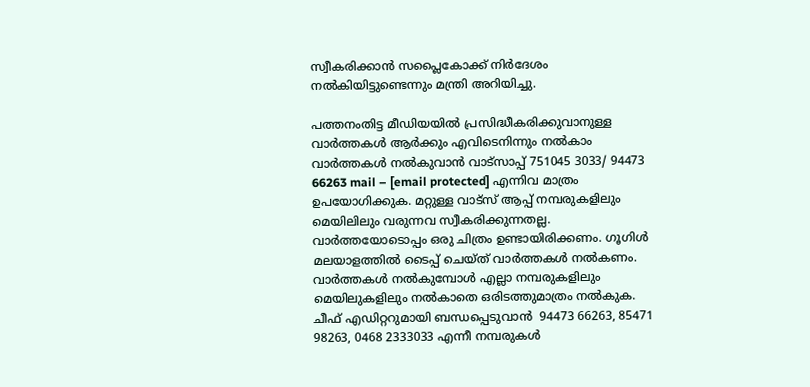സ്വീകരിക്കാൻ സപ്ലൈകോക്ക് നിര്‍ദേശം നല്‍കിയിട്ടുണ്ടെന്നും മന്ത്രി അറിയിച്ചു.

പത്തനംതിട്ട മീഡിയയില്‍ പ്രസിദ്ധീകരിക്കുവാനുള്ള വാര്‍ത്തകള്‍ ആര്‍ക്കും എവിടെനിന്നും നല്‍കാം
വാര്‍ത്തകള്‍ നല്‍കുവാന്‍ വാട്സാപ്പ് 751045 3033/ 94473 66263 mail – [email protected] എന്നിവ മാത്രം ഉപയോഗിക്കുക. മറ്റുള്ള വാട്സ് ആപ്പ് നമ്പരുകളിലും മെയിലിലും വരുന്നവ സ്വീകരിക്കുന്നതല്ല. വാര്‍ത്തയോടൊപ്പം ഒരു ചിത്രം ഉണ്ടായിരിക്കണം. ഗൂഗിള്‍ മലയാളത്തില്‍ ടൈപ്പ് ചെയ്ത് വാര്‍ത്തകള്‍ നല്‍കണം. വാര്‍ത്തകള്‍ നല്‍കുമ്പോള്‍ എല്ലാ നമ്പരുകളിലും മെയിലുകളിലും നല്‍കാതെ ഒരിടത്തുമാത്രം നല്‍കുക. ചീഫ് എഡിറ്ററുമായി ബന്ധപ്പെടുവാന്‍  94473 66263, 85471 98263, 0468 2333033 എന്നീ നമ്പരുകള്‍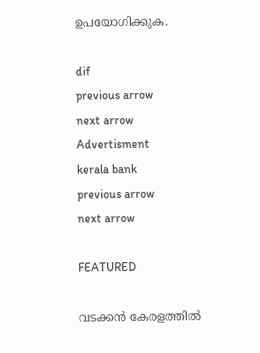ഉപയോഗിക്കുക.

dif
previous arrow
next arrow
Advertisment
kerala bank
previous arrow
next arrow

FEATURED

വടക്കൻ കേരളത്തിൽ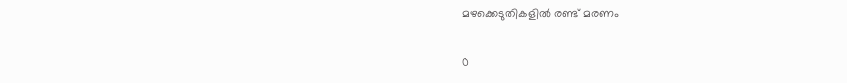മഴക്കെടുതികളില്‍ രണ്ട് മരണം

0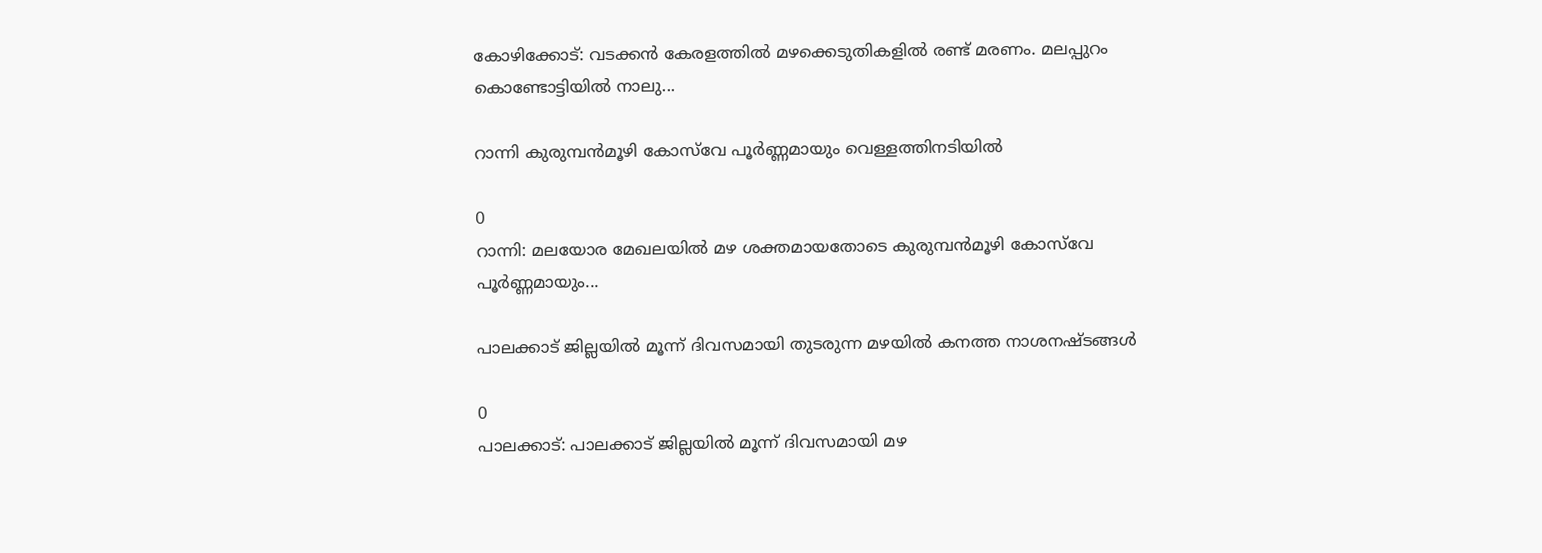കോഴിക്കോട്: വടക്കൻ കേരളത്തിൽ മഴക്കെടുതികളില്‍ രണ്ട് മരണം. മലപ്പുറം കൊണ്ടോട്ടിയില്‍ നാലു...

റാന്നി കുരുമ്പൻമൂഴി കോസ്‌വേ പൂർണ്ണമായും വെള്ളത്തിനടിയിൽ

0
റാന്നി: മലയോര മേഖലയിൽ മഴ ശക്തമായതോടെ കുരുമ്പൻമൂഴി കോസ്‌വേ പൂർണ്ണമായും...

പാലക്കാട്‌ ജില്ലയിൽ മൂന്ന് ദിവസമായി തുടരുന്ന മഴയിൽ കനത്ത നാശനഷ്ടങ്ങൾ

0
പാലക്കാട്: പാലക്കാട്‌ ജില്ലയിൽ മൂന്ന് ദിവസമായി മഴ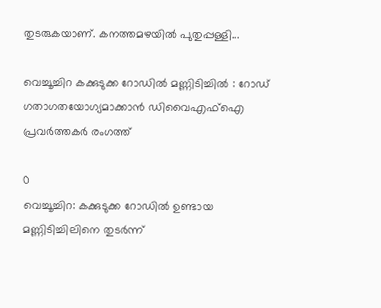തുടരുകയാണ്. കനത്തമഴയിൽ പുതുപ്പള്ളി...

വെച്ചൂച്ചിറ കക്കുടുക്ക റോഡിൽ മണ്ണിടിച്ചിൽ : റോഡ് ഗതാഗതയോഗ്യമാക്കാൻ ഡിവൈഎഫ്ഐ പ്രവർത്തകർ രംഗത്ത്

0
വെച്ചൂച്ചിറ: കക്കുടുക്ക റോഡിൽ ഉണ്ടായ മണ്ണിടിച്ചിലിനെ തുടർന്ന്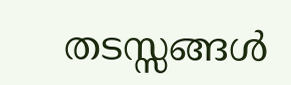തടസ്സങ്ങൾ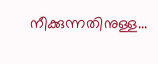നീക്കുന്നതിനുള്ള...